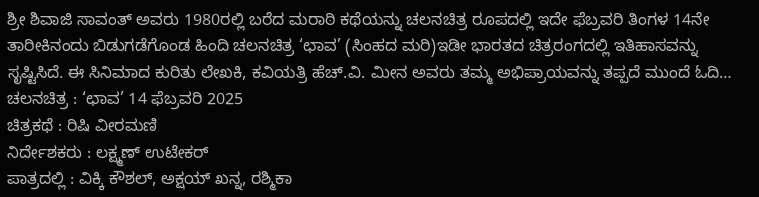ಶ್ರೀ ಶಿವಾಜಿ ಸಾವಂತ್ ಅವರು 1980ರಲ್ಲಿ ಬರೆದ ಮರಾಠಿ ಕಥೆಯನ್ನು ಚಲನಚಿತ್ರ ರೂಪದಲ್ಲಿ ಇದೇ ಫೆಬ್ರವರಿ ತಿಂಗಳ 14ನೇ ತಾರೀಕಿನಂದು ಬಿಡುಗಡೆಗೊಂಡ ಹಿಂದಿ ಚಲನಚಿತ್ರ ‘ಛಾವ’ (ಸಿಂಹದ ಮರಿ)ಇಡೀ ಭಾರತದ ಚಿತ್ರರಂಗದಲ್ಲಿ ಇತಿಹಾಸವನ್ನು ಸೃಷ್ಟಿಸಿದೆ. ಈ ಸಿನಿಮಾದ ಕುರಿತು ಲೇಖಕಿ, ಕವಿಯತ್ರಿ ಹೆಚ್.ವಿ. ಮೀನ ಅವರು ತಮ್ಮ ಅಭಿಪ್ರಾಯವನ್ನು ತಪ್ಪದೆ ಮುಂದೆ ಓದಿ…
ಚಲನಚಿತ್ರ : ‘ಛಾವ’ 14 ಫೆಬ್ರವರಿ 2025
ಚಿತ್ರಕಥೆ : ರಿಷಿ ವೀರಮಣಿ
ನಿರ್ದೇಶಕರು : ಲಕ್ಷ್ಮಣ್ ಉಟೇಕರ್
ಪಾತ್ರದಲ್ಲಿ : ವಿಕ್ಕಿ ಕೌಶಲ್, ಅಕ್ಷಯ್ ಖನ್ನ, ರಶ್ಮಿಕಾ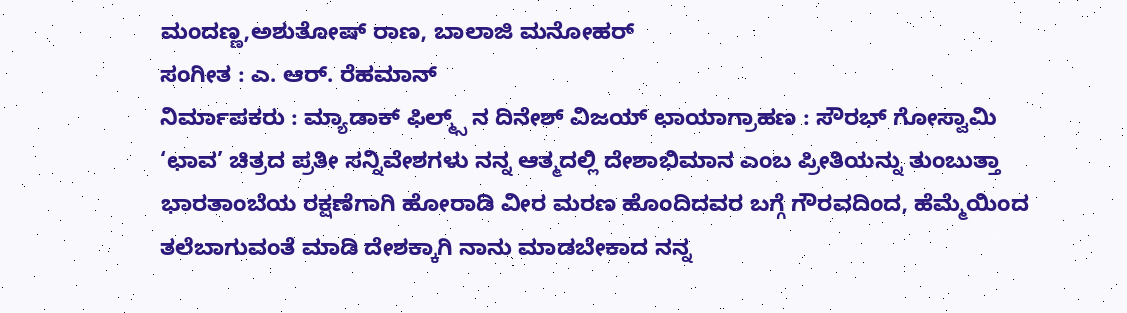ಮಂದಣ್ಣ,ಅಶುತೋಷ್ ರಾಣ, ಬಾಲಾಜಿ ಮನೋಹರ್
ಸಂಗೀತ : ಎ. ಆರ್. ರೆಹಮಾನ್
ನಿರ್ಮಾಪಕರು : ಮ್ಯಾಡಾಕ್ ಫಿಲ್ಮ್ಸ್ ನ ದಿನೇಶ್ ವಿಜಯ್ ಛಾಯಾಗ್ರಾಹಣ : ಸೌರಭ್ ಗೋಸ್ವಾಮಿ
‘ಛಾವ’ ಚಿತ್ರದ ಪ್ರತೀ ಸನ್ನಿವೇಶಗಳು ನನ್ನ ಆತ್ಮದಲ್ಲಿ ದೇಶಾಭಿಮಾನ ಎಂಬ ಪ್ರೀತಿಯನ್ನು ತುಂಬುತ್ತಾ ಭಾರತಾಂಬೆಯ ರಕ್ಷಣೆಗಾಗಿ ಹೋರಾಡಿ ವೀರ ಮರಣ ಹೊಂದಿದವರ ಬಗ್ಗೆ ಗೌರವದಿಂದ, ಹೆಮ್ಮೆಯಿಂದ ತಲೆಬಾಗುವಂತೆ ಮಾಡಿ ದೇಶಕ್ಕಾಗಿ ನಾನು ಮಾಡಬೇಕಾದ ನನ್ನ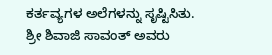ಕರ್ತವ್ಯಗಳ ಅಲೆಗಳನ್ನು ಸೃಷ್ಟಿಸಿತು.
ಶ್ರೀ ಶಿವಾಜಿ ಸಾವಂತ್ ಅವರು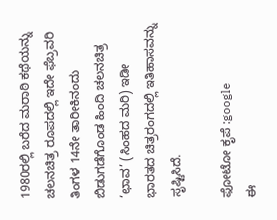1980ರಲ್ಲಿ ಬರೆದ ಮರಾಠಿ ಕಥೆಯನ್ನು ಚಲನಚಿತ್ರ ರೂಪದಲ್ಲಿ ಇದೇ ಫೆಬ್ರವರಿ ತಿಂಗಳ 14ನೇ ತಾರೀಕಿನಂದು ಬಿಡುಗಡೆಗೊಂಡ ಹಿಂದಿ ಚಲನಚಿತ್ರ ‘ಛಾವ’ (ಸಿಂಹದ ಮರಿ) ಇಡೀ ಭಾರತದ ಚಿತ್ರರಂಗದಲ್ಲಿ ಇತಿಹಾಸವನ್ನು ಸೃಷ್ಟಿಸಿದೆ.

ಫೋಟೋ ಕೃಪೆ :google
ಈ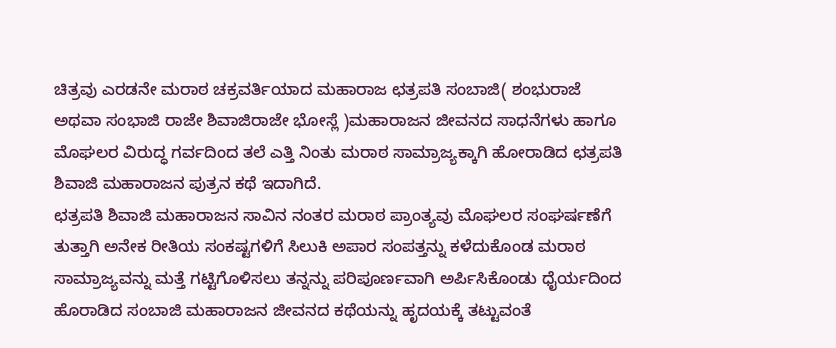ಚಿತ್ರವು ಎರಡನೇ ಮರಾಠ ಚಕ್ರವರ್ತಿಯಾದ ಮಹಾರಾಜ ಛತ್ರಪತಿ ಸಂಬಾಜಿ( ಶಂಭುರಾಜೆ ಅಥವಾ ಸಂಭಾಜಿ ರಾಜೇ ಶಿವಾಜಿರಾಜೇ ಭೋಸ್ಲೆ )ಮಹಾರಾಜನ ಜೀವನದ ಸಾಧನೆಗಳು ಹಾಗೂ ಮೊಘಲರ ವಿರುದ್ಧ ಗರ್ವದಿಂದ ತಲೆ ಎತ್ತಿ ನಿಂತು ಮರಾಠ ಸಾಮ್ರಾಜ್ಯಕ್ಕಾಗಿ ಹೋರಾಡಿದ ಛತ್ರಪತಿ ಶಿವಾಜಿ ಮಹಾರಾಜನ ಪುತ್ರನ ಕಥೆ ಇದಾಗಿದೆ.
ಛತ್ರಪತಿ ಶಿವಾಜಿ ಮಹಾರಾಜನ ಸಾವಿನ ನಂತರ ಮರಾಠ ಪ್ರಾಂತ್ಯವು ಮೊಘಲರ ಸಂಘರ್ಷಣೆಗೆ ತುತ್ತಾಗಿ ಅನೇಕ ರೀತಿಯ ಸಂಕಷ್ಟಗಳಿಗೆ ಸಿಲುಕಿ ಅಪಾರ ಸಂಪತ್ತನ್ನು ಕಳೆದುಕೊಂಡ ಮರಾಠ ಸಾಮ್ರಾಜ್ಯವನ್ನು ಮತ್ತೆ ಗಟ್ಟಿಗೊಳಿಸಲು ತನ್ನನ್ನು ಪರಿಪೂರ್ಣವಾಗಿ ಅರ್ಪಿಸಿಕೊಂಡು ಧೈರ್ಯದಿಂದ ಹೊರಾಡಿದ ಸಂಬಾಜಿ ಮಹಾರಾಜನ ಜೀವನದ ಕಥೆಯನ್ನು ಹೃದಯಕ್ಕೆ ತಟ್ಟುವಂತೆ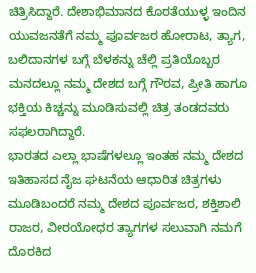ಚಿತ್ರಿಸಿದ್ದಾರೆ. ದೇಶಾಭಿಮಾನದ ಕೊರತೆಯುಳ್ಳ ಇಂದಿನ ಯುವಜನತೆಗೆ ನಮ್ಮ ಪೂರ್ವಜರ ಹೋರಾಟ, ತ್ಯಾಗ, ಬಲಿದಾನಗಳ ಬಗ್ಗೆ ಬೆಳಕನ್ನು ಚೆಲ್ಲಿ ಪ್ರತಿಯೊಬ್ಬರ ಮನದಲ್ಲೂ ನಮ್ಮ ದೇಶದ ಬಗ್ಗೆ ಗೌರವ, ಪ್ರೀತಿ ಹಾಗೂ ಭಕ್ತಿಯ ಕಿಚ್ಚನ್ನು ಮೂಡಿಸುವಲ್ಲಿ ಚಿತ್ರ ತಂಡದವರು ಸಫಲರಾಗಿದ್ದಾರೆ.
ಭಾರತದ ಎಲ್ಲಾ ಭಾಷೆಗಳಲ್ಲೂ ಇಂತಹ ನಮ್ಮ ದೇಶದ ಇತಿಹಾಸದ ನೈಜ ಘಟನೆಯ ಆಧಾರಿತ ಚಿತ್ರಗಳು ಮೂಡಿಬಂದರೆ ನಮ್ಮ ದೇಶದ ಪೂರ್ವಜರ, ಶಕ್ತಿಶಾಲಿ ರಾಜರ, ವೀರಯೋಧರ ತ್ಯಾಗಗಳ ಸಲುವಾಗಿ ನಮಗೆ ದೊರಕಿದ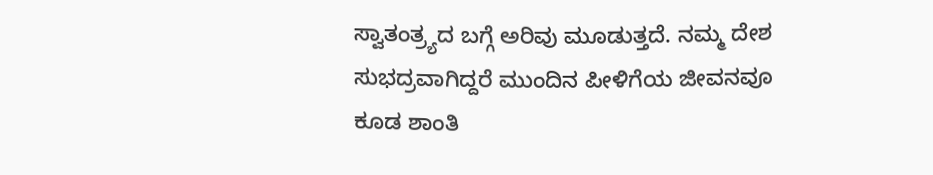ಸ್ವಾತಂತ್ರ್ಯದ ಬಗ್ಗೆ ಅರಿವು ಮೂಡುತ್ತದೆ. ನಮ್ಮ ದೇಶ ಸುಭದ್ರವಾಗಿದ್ದರೆ ಮುಂದಿನ ಪೀಳಿಗೆಯ ಜೀವನವೂ ಕೂಡ ಶಾಂತಿ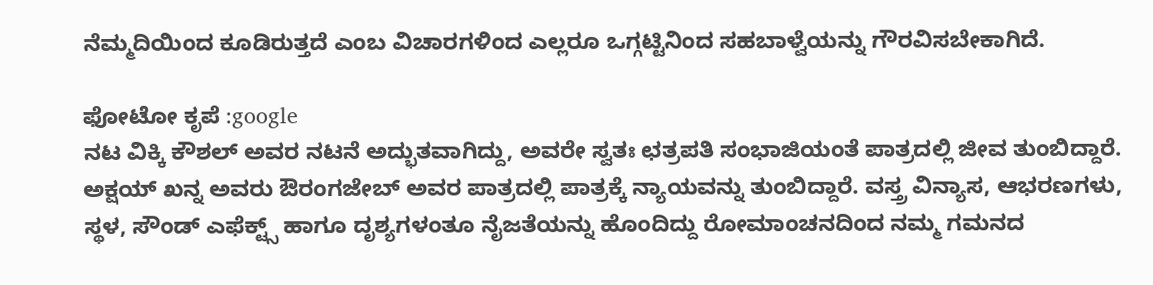ನೆಮ್ಮದಿಯಿಂದ ಕೂಡಿರುತ್ತದೆ ಎಂಬ ವಿಚಾರಗಳಿಂದ ಎಲ್ಲರೂ ಒಗ್ಗಟ್ಟಿನಿಂದ ಸಹಬಾಳ್ವೆಯನ್ನು ಗೌರವಿಸಬೇಕಾಗಿದೆ.

ಫೋಟೋ ಕೃಪೆ :google
ನಟ ವಿಕ್ಕಿ ಕೌಶಲ್ ಅವರ ನಟನೆ ಅದ್ಭುತವಾಗಿದ್ದು, ಅವರೇ ಸ್ವತಃ ಛತ್ರಪತಿ ಸಂಭಾಜಿಯಂತೆ ಪಾತ್ರದಲ್ಲಿ ಜೀವ ತುಂಬಿದ್ದಾರೆ. ಅಕ್ಷಯ್ ಖನ್ನ ಅವರು ಔರಂಗಜೇಬ್ ಅವರ ಪಾತ್ರದಲ್ಲಿ ಪಾತ್ರಕ್ಕೆ ನ್ಯಾಯವನ್ನು ತುಂಬಿದ್ದಾರೆ. ವಸ್ತ್ರ ವಿನ್ಯಾಸ, ಆಭರಣಗಳು, ಸ್ಥಳ, ಸೌಂಡ್ ಎಫೆಕ್ಟ್ಸ್ ಹಾಗೂ ದೃಶ್ಯಗಳಂತೂ ನೈಜತೆಯನ್ನು ಹೊಂದಿದ್ದು ರೋಮಾಂಚನದಿಂದ ನಮ್ಮ ಗಮನದ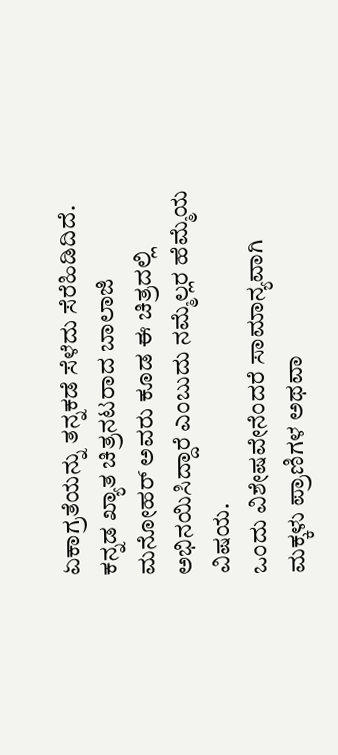ಏಕಾಗ್ರತೆಯನ್ನು ತನ್ನಕಡೆ ಸೆಳೆದು ಸೆರೆಹಿಡಿದಿದೆ. ಕನ್ನಡ ಖ್ಯಾತ ಚಿತ್ರನಟರಾದ ಬಾಲಾಜಿ ಮನೋಹರ್ ಅವರು ಕೂಡ ಈ ಚಿತ್ರದಲ್ಲಿ ಅಭಿನಯಿಸಿದ್ದಾರೆ ಎಂಬುದು ನಮ್ಮೆಲ್ಲರ ಹೆಮ್ಮೆಯ ವಿಷಯ.
ಒಂದು ವಿಶೇಷವೇನೆಂದರೆ ಸಾಮಾನ್ಯವಾಗಿ ಮಕ್ಕಳು ಪ್ರಾಣಿಗಳ ಅಥವಾ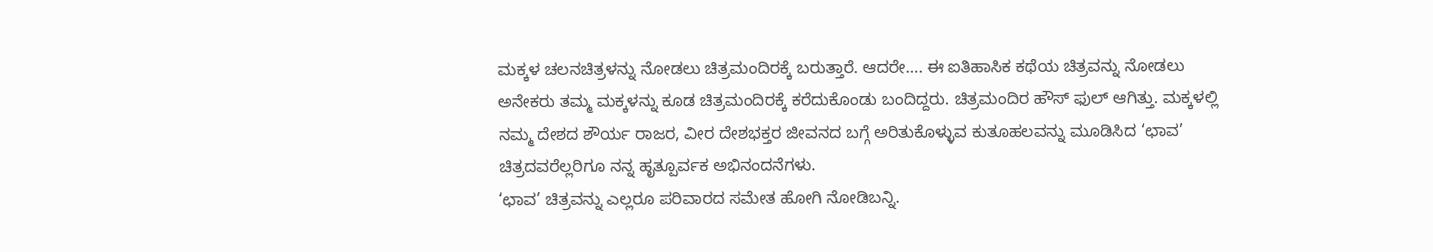ಮಕ್ಕಳ ಚಲನಚಿತ್ರಳನ್ನು ನೋಡಲು ಚಿತ್ರಮಂದಿರಕ್ಕೆ ಬರುತ್ತಾರೆ. ಆದರೇ…. ಈ ಐತಿಹಾಸಿಕ ಕಥೆಯ ಚಿತ್ರವನ್ನು ನೋಡಲು ಅನೇಕರು ತಮ್ಮ ಮಕ್ಕಳನ್ನು ಕೂಡ ಚಿತ್ರಮಂದಿರಕ್ಕೆ ಕರೆದುಕೊಂಡು ಬಂದಿದ್ದರು. ಚಿತ್ರಮಂದಿರ ಹೌಸ್ ಫುಲ್ ಆಗಿತ್ತು. ಮಕ್ಕಳಲ್ಲಿ ನಮ್ಮ ದೇಶದ ಶೌರ್ಯ ರಾಜರ, ವೀರ ದೇಶಭಕ್ತರ ಜೀವನದ ಬಗ್ಗೆ ಅರಿತುಕೊಳ್ಳುವ ಕುತೂಹಲವನ್ನು ಮೂಡಿಸಿದ ‘ಛಾವ’ ಚಿತ್ರದವರೆಲ್ಲರಿಗೂ ನನ್ನ ಹೃತ್ಪೂರ್ವಕ ಅಭಿನಂದನೆಗಳು.
‘ಛಾವ’ ಚಿತ್ರವನ್ನು ಎಲ್ಲರೂ ಪರಿವಾರದ ಸಮೇತ ಹೋಗಿ ನೋಡಿಬನ್ನಿ.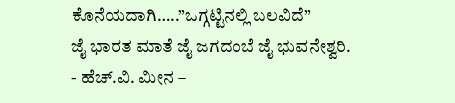ಕೊನೆಯದಾಗಿ…..”ಒಗ್ಗಟ್ಟಿನಲ್ಲಿ ಬಲವಿದೆ”
ಜೈ ಭಾರತ ಮಾತೆ ಜೈ ಜಗದಂಬೆ ಜೈ ಭುವನೇಶ್ವರಿ.
- ಹೆಚ್.ವಿ. ಮೀನ –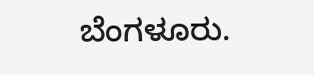ಬೆಂಗಳೂರು.